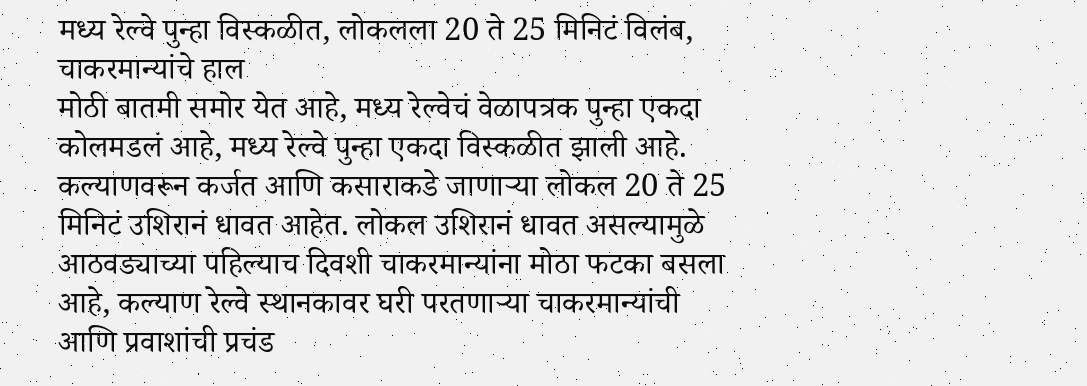मध्य रेल्वे पुन्हा विस्कळीत, लोकलला 20 ते 25 मिनिटं विलंब, चाकरमान्यांचे हाल
मोठी बातमी समोर येत आहे, मध्य रेल्वेचं वेळापत्रक पुन्हा एकदा कोलमडलं आहे, मध्य रेल्वे पुन्हा एकदा विस्कळीत झाली आहे. कल्याणवरून कर्जत आणि कसाराकडे जाणाऱ्या लोकल 20 ते 25 मिनिटं उशिरानं धावत आहेत. लोकल उशिरानं धावत असल्यामुळे आठवड्याच्या पहिल्याच दिवशी चाकरमान्यांना मोठा फटका बसला आहे, कल्याण रेल्वे स्थानकावर घरी परतणाऱ्या चाकरमान्यांची आणि प्रवाशांची प्रचंड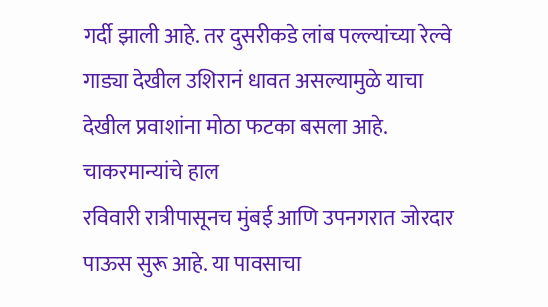गर्दी झाली आहे. तर दुसरीकडे लांब पल्ल्यांच्या रेल्वे गाड्या देखील उशिरानं धावत असल्यामुळे याचा देखील प्रवाशांना मोठा फटका बसला आहे.
चाकरमान्यांचे हाल
रविवारी रात्रीपासूनच मुंबई आणि उपनगरात जोरदार पाऊस सुरू आहे. या पावसाचा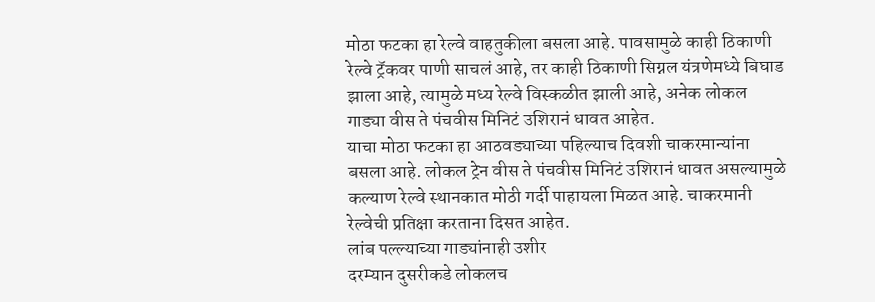मोठा फटका हा रेल्वे वाहतुकीला बसला आहे. पावसामुळे काही ठिकाणी रेल्वे ट्रॅकवर पाणी साचलं आहे, तर काही ठिकाणी सिग्नल यंत्रणेमध्ये बिघाड झाला आहे, त्यामुळे मध्य रेल्वे विस्कळीत झाली आहे, अनेक लोकल गाड्या वीस ते पंचवीस मिनिटं उशिरानं धावत आहेत.
याचा मोठा फटका हा आठवड्याच्या पहिल्याच दिवशी चाकरमान्यांना बसला आहे. लोकल ट्रेन वीस ते पंचवीस मिनिटं उशिरानं धावत असल्यामुळे कल्याण रेल्वे स्थानकात मोठी गर्दी पाहायला मिळत आहे. चाकरमानी रेल्वेची प्रतिक्षा करताना दिसत आहेत.
लांब पल्ल्याच्या गाड्यांनाही उशीर
दरम्यान दुसरीकडे लोकलच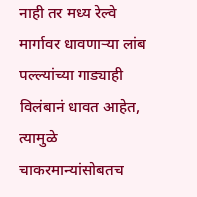नाही तर मध्य रेल्वे मार्गावर धावणाऱ्या लांब पल्ल्यांच्या गाड्याही विलंबानं धावत आहेत, त्यामुळे चाकरमान्यांसोबतच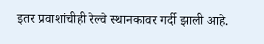इतर प्रवाशांचीही रेल्वे स्थानकावर गर्दी झाली आहे.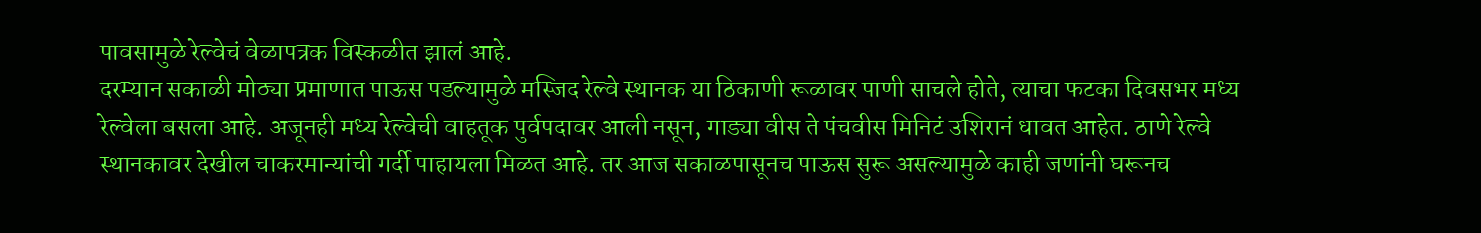पावसामुळे रेल्वेचं वेळापत्रक विस्कळीत झालं आहे.
दरम्यान सकाळी मोठ्या प्रमाणात पाऊस पडल्यामुळे मस्जिद रेल्वे स्थानक या ठिकाणी रूळावर पाणी साचले होते, त्याचा फटका दिवसभर मध्य रेल्वेला बसला आहे. अजूनही मध्य रेल्वेची वाहतूक पुर्वपदावर आली नसून, गाड्या वीस ते पंचवीस मिनिटं उशिरानं धावत आहेत. ठाणे रेल्वे स्थानकावर देखील चाकरमान्यांची गर्दी पाहायला मिळत आहे. तर आज सकाळपासूनच पाऊस सुरू असल्यामुळे काही जणांनी घरूनच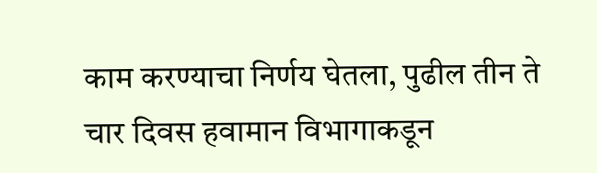काम करण्याचा निर्णय घेतला, पुढील तीन ते चार दिवस हवामान विभागाकडून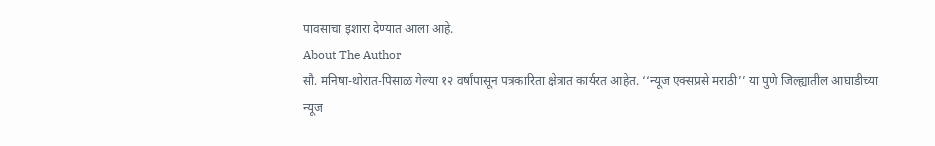पावसाचा इशारा देण्यात आला आहे.
About The Author
सौ. मनिषा-थोरात-पिसाळ गेल्या १२ वर्षांपासून पत्रकारिता क्षेत्रात कार्यरत आहेत. ‘‘न्यूज एक्सप्रसे मराठी’’ या पुणे जिल्ह्यातील आघाडीच्या न्यूज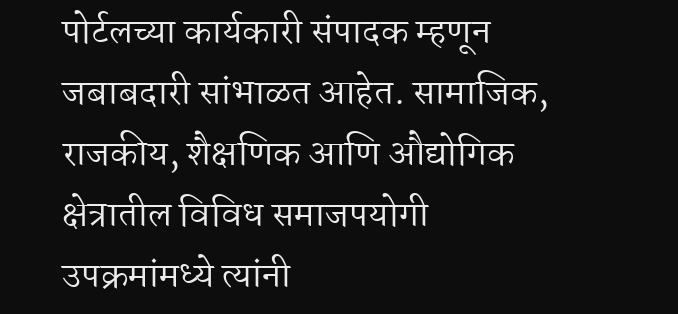पोर्टलच्या कार्यकारी संपादक म्हणून जबाबदारी सांभाळत आहेत. सामाजिक, राजकीय, शैक्षणिक आणि औद्योगिक क्षेत्रातील विविध समाजपयोगी उपक्रमांमध्ये त्यांनी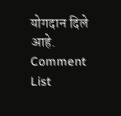योगदान दिले आहे.
Comment List